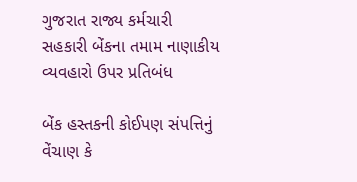ગુજરાત રાજ્ય કર્મચારી સહકારી બેંકના તમામ નાણાકીય વ્યવહારો ઉપર પ્રતિબંધ

બેંક હસ્તકની કોઈપણ સંપત્તિનું વેંચાણ કે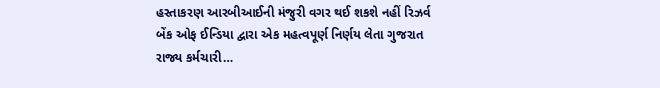હસ્તાકરણ આરબીઆઈની મંજુરી વગર થઈ શકશે નહીં રિઝર્વ બેંક ઓફ ઈન્ડિયા દ્વારા એક મહત્વપૂર્ણ નિર્ણય લેતા ગુજરાત રાજ્ય કર્મચારી…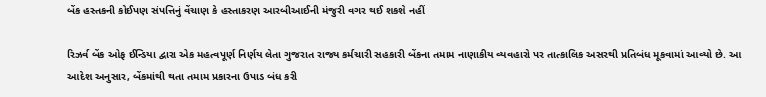બેંક હસ્તકની કોઈપણ સંપત્તિનું વેંચાણ કે હસ્તાકરણ આરબીઆઈની મંજુરી વગર થઈ શકશે નહીં

રિઝર્વ બેંક ઓફ ઈન્ડિયા દ્વારા એક મહત્વપૂર્ણ નિર્ણય લેતા ગુજરાત રાજ્ય કર્મચારી સહકારી બેંકના તમામ નાણાકીય વ્યવહારો પર તાત્કાલિક અસરથી પ્રતિબંધ મૂકવામાં આવ્યો છે. આ આદેશ અનુસાર, બેંકમાંથી થતા તમામ પ્રકારના ઉપાડ બંધ કરી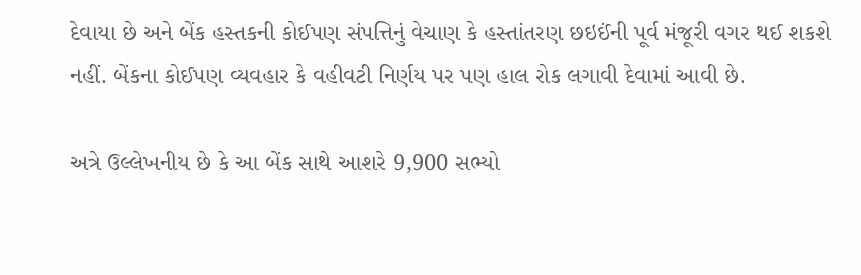દેવાયા છે અને બેંક હસ્તકની કોઈપણ સંપત્તિનું વેચાણ કે હસ્તાંતરણ છઇઈંની પૂર્વ મંજૂરી વગર થઈ શકશે નહીં. બેંકના કોઈપણ વ્યવહાર કે વહીવટી નિર્ણય પર પણ હાલ રોક લગાવી દેવામાં આવી છે.

અત્રે ઉલ્લેખનીય છે કે આ બેંક સાથે આશરે 9,900 સભ્યો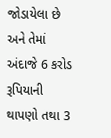જોડાયેલા છે અને તેમાં અંદાજે 6 કરોડ રૂપિયાની થાપણો તથા 3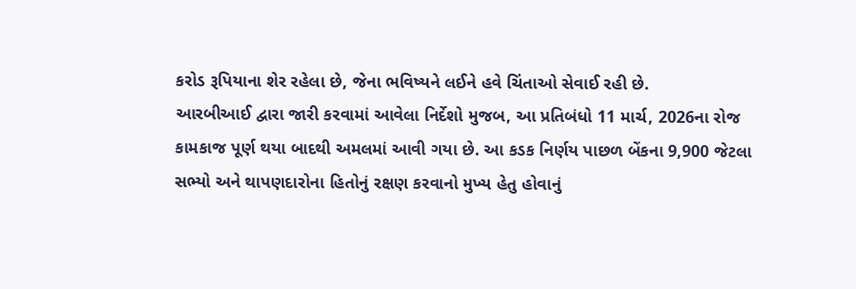કરોડ રૂપિયાના શેર રહેલા છે, જેના ભવિષ્યને લઈને હવે ચિંતાઓ સેવાઈ રહી છે.
આરબીઆઈ દ્વારા જારી કરવામાં આવેલા નિર્દેશો મુજબ, આ પ્રતિબંધો 11 માર્ચ, 2026ના રોજ કામકાજ પૂર્ણ થયા બાદથી અમલમાં આવી ગયા છે. આ કડક નિર્ણય પાછળ બેંકના 9,900 જેટલા સભ્યો અને થાપણદારોના હિતોનું રક્ષણ કરવાનો મુખ્ય હેતુ હોવાનું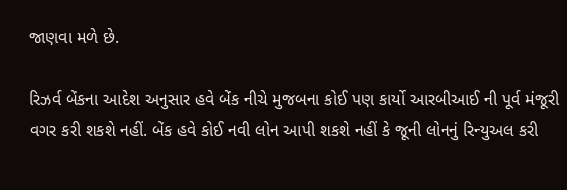જાણવા મળે છે.

રિઝર્વ બેંકના આદેશ અનુસાર હવે બેંક નીચે મુજબના કોઈ પણ કાર્યો આરબીઆઈ ની પૂર્વ મંજૂરી વગર કરી શકશે નહીં. બેંક હવે કોઈ નવી લોન આપી શકશે નહીં કે જૂની લોનનું રિન્યુઅલ કરી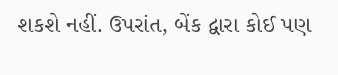શકશે નહીં. ઉપરાંત, બેંક દ્વારા કોઈ પણ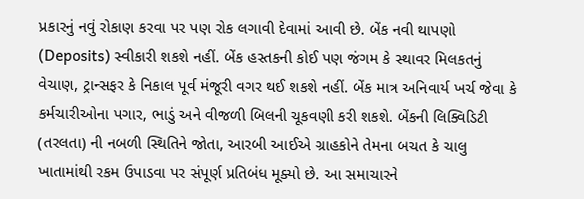પ્રકારનું નવું રોકાણ કરવા પર પણ રોક લગાવી દેવામાં આવી છે. બેંક નવી થાપણો (Deposits) સ્વીકારી શકશે નહીં. બેંક હસ્તકની કોઈ પણ જંગમ કે સ્થાવર મિલકતનું વેચાણ, ટ્રાન્સફર કે નિકાલ પૂર્વ મંજૂરી વગર થઈ શકશે નહીં. બેંક માત્ર અનિવાર્ય ખર્ચ જેવા કે કર્મચારીઓના પગાર, ભાડું અને વીજળી બિલની ચૂકવણી કરી શકશે. બેંકની લિક્વિડિટી (તરલતા) ની નબળી સ્થિતિને જોતા, આરબી આઈએ ગ્રાહકોને તેમના બચત કે ચાલુ ખાતામાંથી રકમ ઉપાડવા પર સંપૂર્ણ પ્રતિબંધ મૂક્યો છે. આ સમાચારને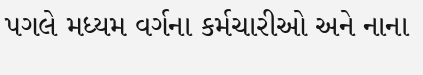પગલે મધ્યમ વર્ગના કર્મચારીઓ અને નાના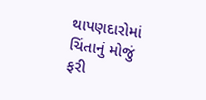થાપણદારોમાં ચિંતાનું મોજું ફરી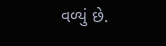વળ્યું છે.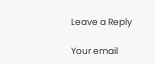Leave a Reply

Your email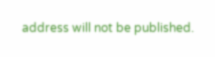address will not be published.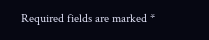Required fields are marked *